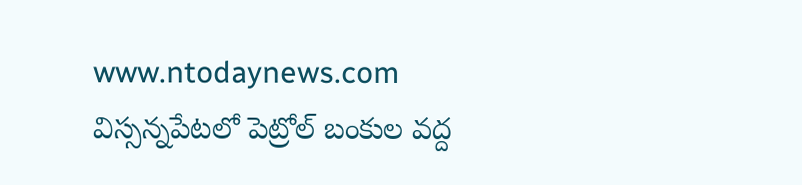www.ntodaynews.com
విస్సన్నపేటలో పెట్రోల్ బంకుల వద్ద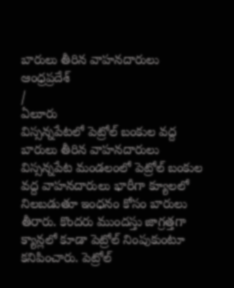బారులు తీరిన వాహనదారులు
ఆంధ్రప్రదేశ్
/
ఏలూరు
విస్సన్నపేటలో పెట్రోల్ బంకుల వద్ద బారులు తీరిన వాహనదారులు
విస్సన్నపేట మండలంలో పెట్రోల్ బంకుల వద్ద వాహనదారులు భారీగా క్యూలలో నిలబడుతూ ఇంధనం కోసం బారులు తీరారు. కొందరు ముందస్తు జాగ్రత్తగా క్యాన్లలో కూడా పెట్రోల్ నింపుకుంటూ కనిపించారు. పెట్రోల్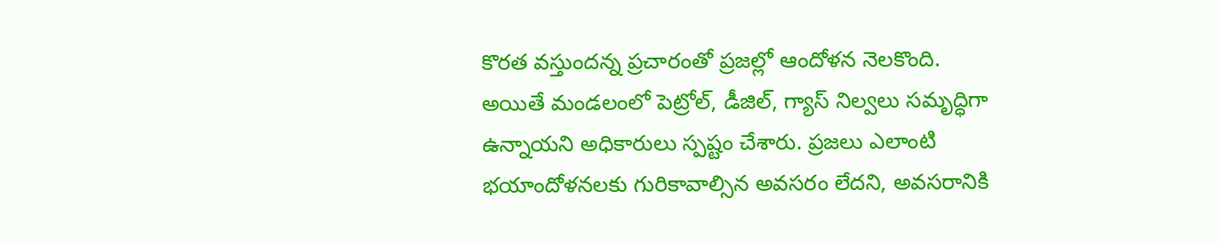కొరత వస్తుందన్న ప్రచారంతో ప్రజల్లో ఆందోళన నెలకొంది.
అయితే మండలంలో పెట్రోల్, డీజిల్, గ్యాస్ నిల్వలు సమృద్ధిగా ఉన్నాయని అధికారులు స్పష్టం చేశారు. ప్రజలు ఎలాంటి భయాందోళనలకు గురికావాల్సిన అవసరం లేదని, అవసరానికి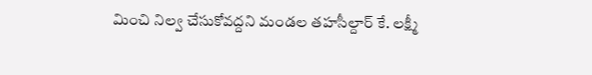మించి నిల్వ చేసుకోవద్దని మండల తహసీల్దార్ కే. లక్ష్మీ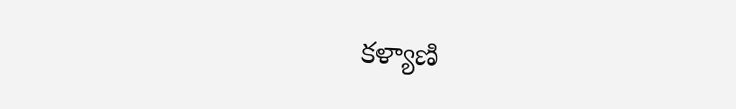కళ్యాణి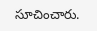సూచించారు.